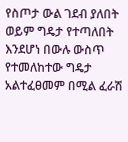የስጦታ ውል ገደብ ያለበት ወይም ግዴታ የተጣለበት እንደሆነ በውሉ ውስጥ የተመለከተው ግዴታ አልተፈፀመም በሚል ፈራሽ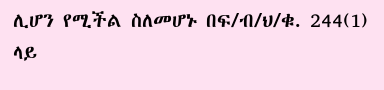ሊሆን የሚችል ስለመሆኑ በፍ/ብ/ህ/ቁ. 244(1) ላይ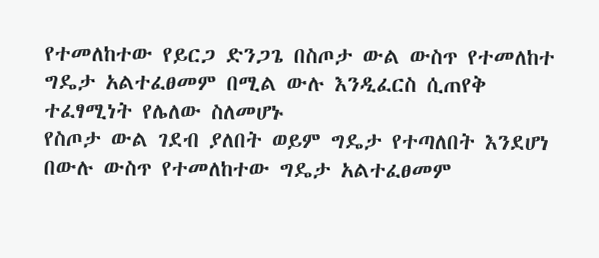የተመለከተው የይርጋ ድንጋጌ በስጦታ ውል ውስጥ የተመለከተ ግዴታ አልተፈፀመም በሚል ውሉ እንዲፈርስ ሲጠየቅ ተፈፃሚነት የሌለው ስለመሆኑ
የስጦታ ውል ገደብ ያለበት ወይም ግዴታ የተጣለበት እንደሆነ በውሉ ውስጥ የተመለከተው ግዴታ አልተፈፀመም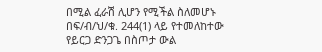በሚል ፈራሽ ሊሆን የሚችል ስለመሆኑ በፍ/ብ/ህ/ቁ. 244(1) ላይ የተመለከተው የይርጋ ድንጋጌ በስጦታ ውል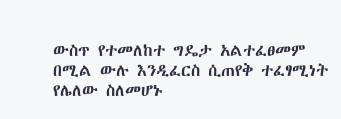ውስጥ የተመለከተ ግዴታ አልተፈፀመም በሚል ውሉ እንዲፈርስ ሲጠየቅ ተፈፃሚነት የሌለው ስለመሆኑ